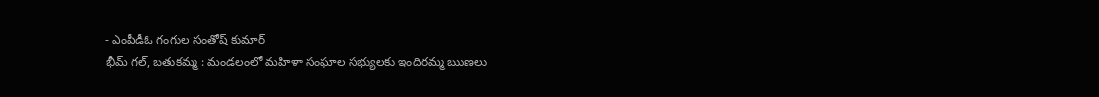- ఎంపీడీఓ గంగుల సంతోష్ కుమార్
భీమ్ గల్, బతుకమ్మ : మండలంలో మహిళా సంఘాల సభ్యులకు ఇందిరమ్మ ఋణలు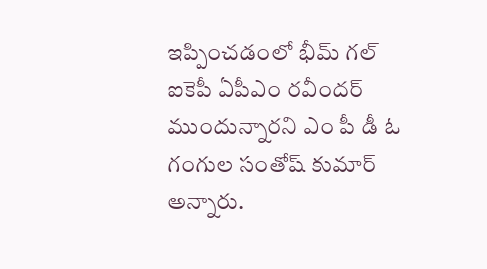ఇప్పించడంలో భీమ్ గల్ ఐకెపీ ఏపీఎం రవీందర్ ముందున్నారని ఎం పీ డీ ఓ గంగుల సంతోష్ కుమార్ అన్నారు.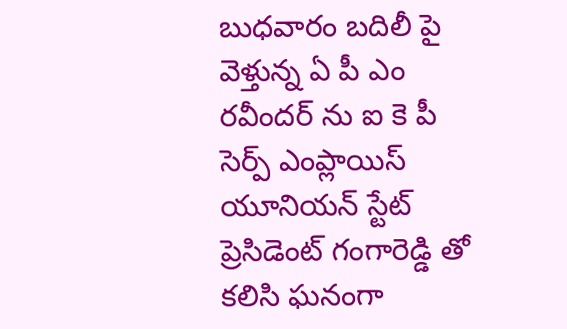బుధవారం బదిలీ పై వెళ్తున్న ఏ పీ ఎం రవీందర్ ను ఐ కె పీ సెర్ప్ ఎంప్లాయిస్ యూనియన్ స్టేట్ ప్రెసిడెంట్ గంగారెడ్డి తో కలిసి ఘనంగా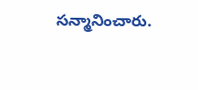సన్మానించారు.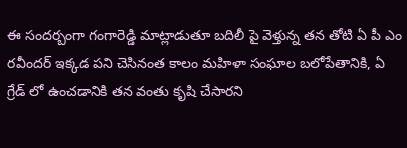ఈ సందర్బంగా గంగారెడ్డి మాట్లాడుతూ బదిలీ పై వెళ్తున్న తన తోటి ఏ పీ ఎం రవీందర్ ఇక్కడ పని చెసినంత కాలం మహిళా సంఘాల బలోపేతానికి, ఏ గ్రేడ్ లో ఉంచడానికి తన వంతు కృషి చేసారని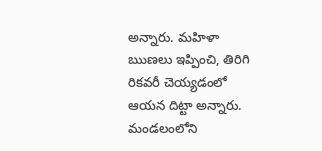అన్నారు. మహిళా ఋణలు ఇప్పించి, తిరిగి రికవరీ చెయ్యడంలో ఆయన దిట్టా అన్నారు. మండలంలోని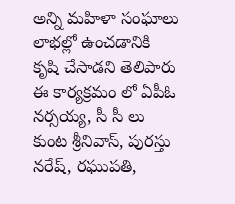అన్ని మహిళా సంఘాలు లాభల్లో ఉంచడానికి కృషి చేసాడని తెలిపారు ఈ కార్యక్రమం లో ఏపీఓ నర్సయ్య, సీ సీ లు కుంట శ్రీనివాస్, పురస్తు నరేష్, రఘుపతి,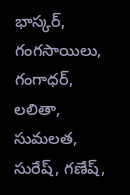భాస్కర్, గంగసాయిలు, గంగాధర్, లలితా, సుమలత, సురేష్, గణేష్,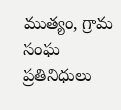ముత్యం, గ్రామ సంఘ ప్రతినిధులు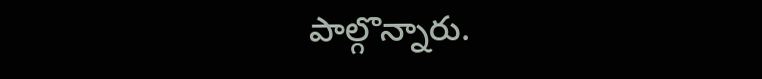పాల్గొన్నారు.